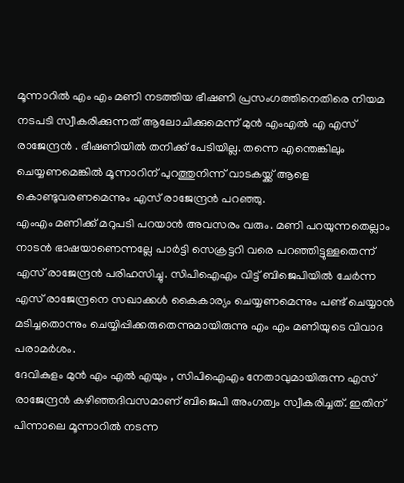മൂന്നാറിൽ എം എം മണി നടത്തിയ ഭീഷണി പ്രസംഗത്തിനെതിരെ നിയമ നടപടി സ്വീകരിക്കുന്നത് ആലോചിക്കുമെന്ന് മുൻ എംഎൽ എ എസ് രാജേന്ദ്രൻ . ഭീഷണിയിൽ തനിക്ക് പേടിയില്ല. തന്നെ എന്തെങ്കിലും ചെയ്യണമെങ്കിൽ മൂന്നാറിന് പുറത്തുനിന്ന് വാടകയ്ക്ക് ആളെ കൊണ്ടുവരണമെന്നും എസ് രാജേന്ദ്രൻ പറഞ്ഞു.
എംഎം മണിക്ക് മറുപടി പറയാൻ അവസരം വരും. മണി പറയുന്നതെല്ലാം നാടൻ ഭാഷയാണെന്നല്ലേ പാർട്ടി സെക്രട്ടറി വരെ പറഞ്ഞിട്ടുള്ളതെന്ന് എസ് രാജേന്ദ്രൻ പരിഹസിച്ചു. സിപിഐഎം വിട്ട് ബിജെപിയിൽ ചേർന്ന എസ് രാജേന്ദ്രനെ സഖാക്കൾ കൈകാര്യം ചെയ്യണമെന്നും പണ്ട് ചെയ്യാൻ മടിച്ചതൊന്നും ചെയ്യിപ്പിക്കരുതെന്നുമായിരുന്നു എം എം മണിയുടെ വിവാദ പരാമർശം.
ദേവികുളം മുൻ എം എൽ എയും , സിപിഐഎം നേതാവുമായിരുന്ന എസ് രാജേന്ദ്രൻ കഴിഞ്ഞദിവസമാണ് ബിജെപി അംഗത്വം സ്വീകരിച്ചത്. ഇതിന് പിന്നാലെ മൂന്നാറിൽ നടന്ന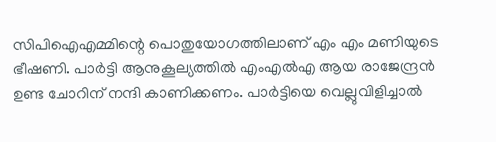സിപിഐഎമ്മിന്റെ പൊതുയോഗത്തിലാണ് എം എം മണിയുടെ ഭീഷണി. പാർട്ടി ആനുകൂല്യത്തിൽ എംഎൽഎ ആയ രാജേന്ദ്രൻ ഉണ്ട ചോറിന് നന്ദി കാണിക്കണം. പാർട്ടിയെ വെല്ലുവിളിച്ചാൽ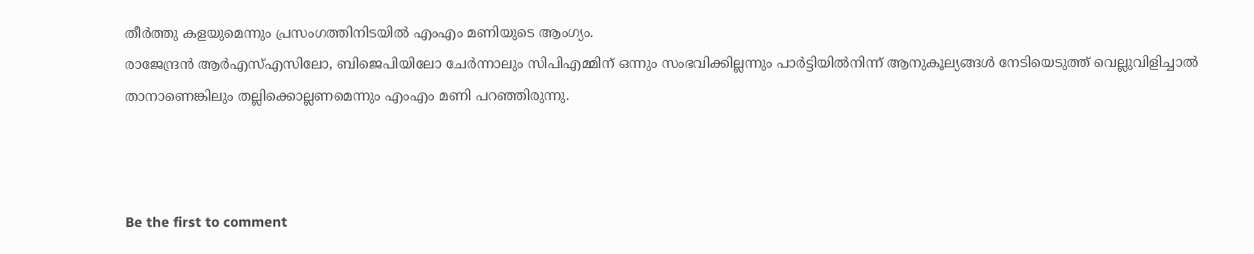തീർത്തു കളയുമെന്നും പ്രസംഗത്തിനിടയിൽ എംഎം മണിയുടെ ആംഗ്യം.
രാജേന്ദ്രൻ ആർഎസ്എസിലോ, ബിജെപിയിലോ ചേർന്നാലും സിപിഎമ്മിന് ഒന്നും സംഭവിക്കില്ലന്നും പാർട്ടിയിൽനിന്ന് ആനുകൂല്യങ്ങൾ നേടിയെടുത്ത് വെല്ലുവിളിച്ചാൽ താനാണെങ്കിലും തല്ലിക്കൊല്ലണമെന്നും എംഎം മണി പറഞ്ഞിരുന്നു.



Be the first to comment